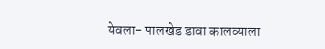येवला- पालखेड डावा कालव्याला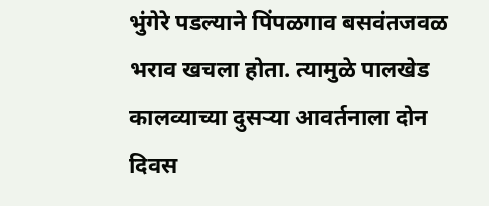भुंगेरे पडल्याने पिंपळगाव बसवंतजवळ भराव खचला होता. त्यामुळे पालखेड कालव्याच्या दुसऱ्या आवर्तनाला दोन दिवस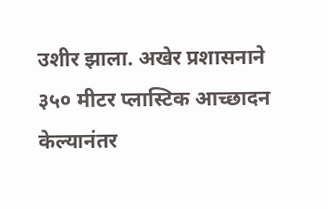उशीर झाला. अखेर प्रशासनाने ३५० मीटर प्लास्टिक आच्छादन केल्यानंतर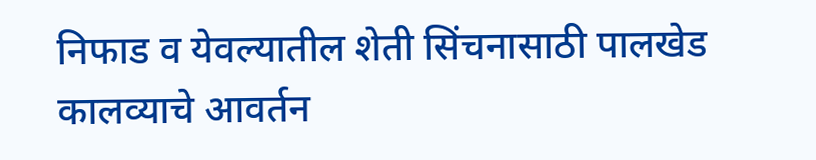निफाड व येवल्यातील शेती सिंचनासाठी पालखेड कालव्याचे आवर्तन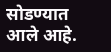सोडण्यात आले आहे.